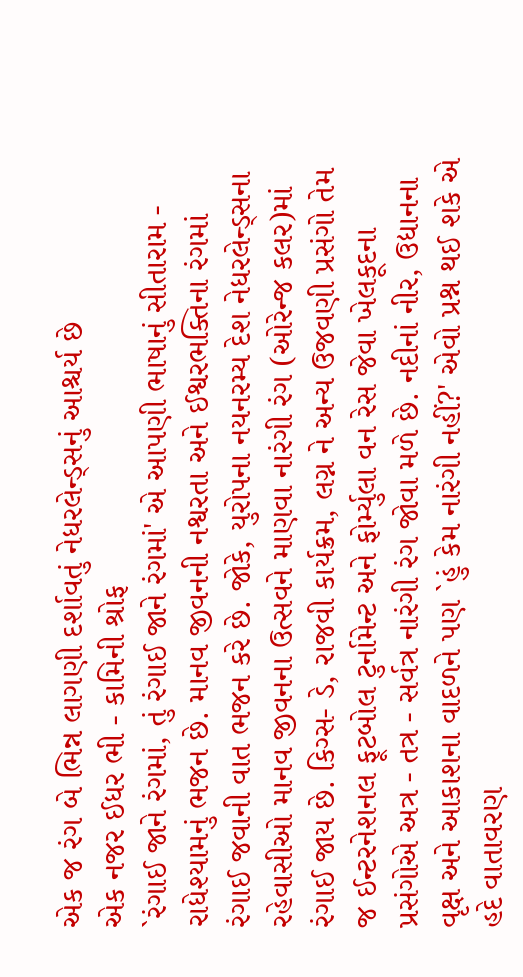એક જ રંગ બે ભિન્ન લાગણી દર્શાવતું નેધરલેન્ડ્સનું આશ્ચર્ય છે
એક નજર ઈધર ભી - કામિની શ્રોફ
`રંગાઈ જાને રંગમાં, તું રંગાઈ જાને રંગમાં' એ આપણી ભાષાનું સીતારામ - રાધેશ્યામનું ભજન છે. માનવ જીવનની નશ્વરતા અને ઈશ્વરભક્તિના રંગમાં રંગાઈ જવાની વાત ભજન કરે છે. જોકે, યુરોપના નયનરમ્ય દેશ નેધરલેન્ડ્સના રહેવાસીઓ માનવ જીવનના ઉત્સવને માણવા નારંગી રંગ (ઓરેન્જ કલર)માં રંગાઈ જાય છે. કિગ્સ- ડે, રાજવી કાર્યક્રમ, લગ્ન ને અન્ય ઉજવણી પ્રસંગો તેમ જ ઈન્ટરનેશનલ ફૂટબોલ ટુર્નામેન્ટ અને ફોર્મ્યુલા વન રેસ જેવા ખેલકૂદના પ્રસંગોએ અત્ર - તત્ર - સર્વત્ર નારંગી રંગ જોવા મળે છે. નદીનાં નીર, ઉદ્યાનના વૃક્ષ અને આકાશના વાદળને પણ `હું કેમ નારંગી નહીં?' એવો પ્રશ્ન થઈ શકે એ હદે વાતાવરણ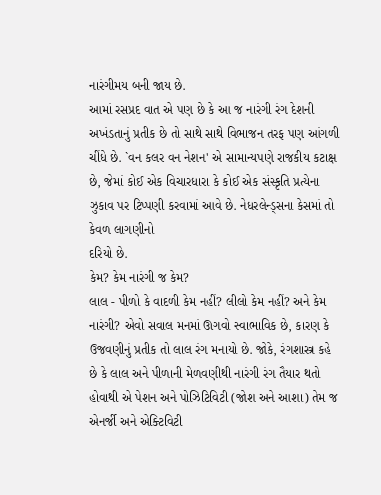નારંગીમય બની જાય છે.
આમાં રસપ્રદ વાત એ પણ છે કે આ જ નારંગી રંગ દેશની અખંડતાનું પ્રતીક છે તો સાથે સાથે વિભાજન તરફ પણ આંગળી ચીંધે છે. `વન કલર વન નેશન' એ સામાન્યપણે રાજકીય કટાક્ષ છે, જેમાં કોઈ એક વિચારધારા કે કોઈ એક સંસ્કૃતિ પ્રત્યેના ઝુકાવ પર ટિપ્પણી કરવામાં આવે છે. નેધરલેન્ડ્સના કેસમાં તો કેવળ લાગણીનો
દરિયો છે.
કેમ? કેમ નારંગી જ કેમ?
લાલ - પીળો કે વાદળી કેમ નહીં? લીલો કેમ નહીં? અને કેમ નારંગી? એવો સવાલ મનમાં ઊગવો સ્વાભાવિક છે, કારણ કે ઉજવણીનું પ્રતીક તો લાલ રંગ મનાયો છે. જોકે, રંગશાસ્ત્ર કહે છે કે લાલ અને પીળાની મેળવણીથી નારંગી રંગ તૈયાર થતો હોવાથી એ પેશન અને પોઝિટિવિટી (જોશ અને આશા) તેમ જ એનર્જી અને એક્ટિવિટી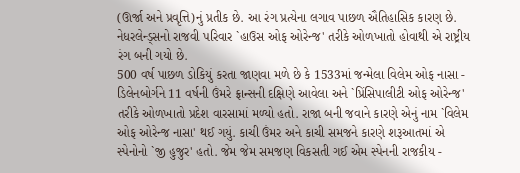(ઊર્જા અને પ્રવૃત્તિ)નું પ્રતીક છે. આ રંગ પ્રત્યેના લગાવ પાછળ ઐતિહાસિક કારણ છે. નેધરલેન્ડ્સનો રાજવી પરિવાર `હાઉસ ઓફ ઓરેન્જ' તરીકે ઓળખાતો હોવાથી એ રાષ્ટ્રીય રંગ બની ગયો છે.
500 વર્ષ પાછળ ડોકિયું કરતા જાણવા મળે છે કે 1533માં જન્મેલા વિલેમ ઓફ નાસા - ડિલેનબોર્ગને 11 વર્ષની ઉંમરે ફ્રાન્સની દક્ષિણે આવેલા અને `પ્રિંસિપાલીટી ઓફ ઓરેન્જ' તરીકે ઓળખાતો પ્રદેશ વારસામાં મળ્યો હતો. રાજા બની જવાને કારણે એનું નામ `વિલેમ ઓફ ઓરેન્જ નાસા' થઈ ગયું. કાચી ઉંમર અને કાચી સમજને કારણે શરૂઆતમાં એ સ્પેનોનો `જી હુજુર' હતો. જેમ જેમ સમજણ વિકસતી ગઈ એમ સ્પેનની રાજકીય -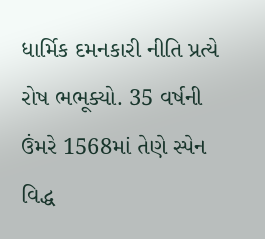ધાર્મિક દમનકારી નીતિ પ્રત્યે રોષ ભભૂક્યો. 35 વર્ષની ઉંમરે 1568માં તેણે સ્પેન વિદ્ધ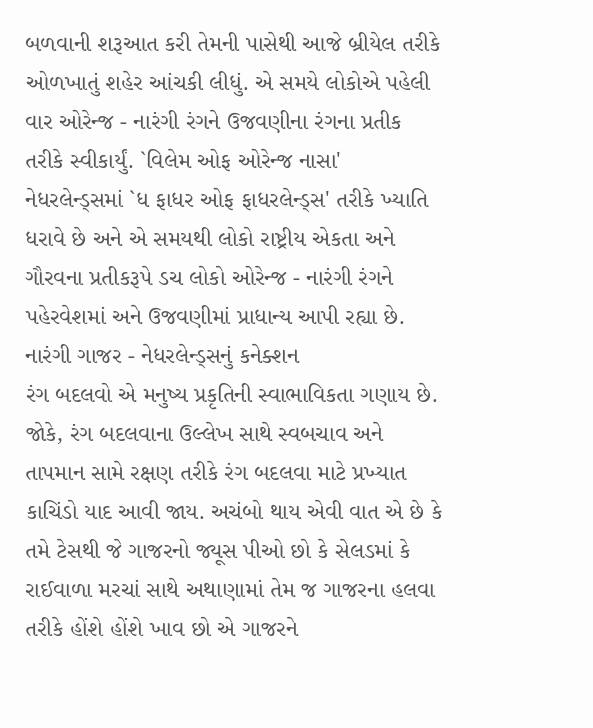બળવાની શરૂઆત કરી તેમની પાસેથી આજે બ્રીયેલ તરીકે ઓળખાતું શહેર આંચકી લીધું. એ સમયે લોકોએ પહેલી વાર ઓરેન્જ - નારંગી રંગને ઉજવણીના રંગના પ્રતીક તરીકે સ્વીકાર્યું. `વિલેમ ઓફ ઓરેન્જ નાસા' નેધરલેન્ડ્સમાં `ધ ફાધર ઓફ ફાધરલેન્ડ્સ' તરીકે ખ્યાતિ ધરાવે છે અને એ સમયથી લોકો રાષ્ટ્રીય એકતા અને ગૌરવના પ્રતીકરૂપે ડચ લોકો ઓરેન્જ - નારંગી રંગને પહેરવેશમાં અને ઉજવણીમાં પ્રાધાન્ય આપી રહ્યા છે.
નારંગી ગાજર - નેધરલેન્ડ્સનું કનેક્શન
રંગ બદલવો એ મનુષ્ય પ્રકૃતિની સ્વાભાવિકતા ગણાય છે. જોકે, રંગ બદલવાના ઉલ્લેખ સાથે સ્વબચાવ અને તાપમાન સામે રક્ષણ તરીકે રંગ બદલવા માટે પ્રખ્યાત કાચિંડો યાદ આવી જાય. અચંબો થાય એવી વાત એ છે કે તમે ટેસથી જે ગાજરનો જ્યૂસ પીઓ છો કે સેલડમાં કે રાઈવાળા મરચાં સાથે અથાણામાં તેમ જ ગાજરના હલવા તરીકે હોંશે હોંશે ખાવ છો એ ગાજરને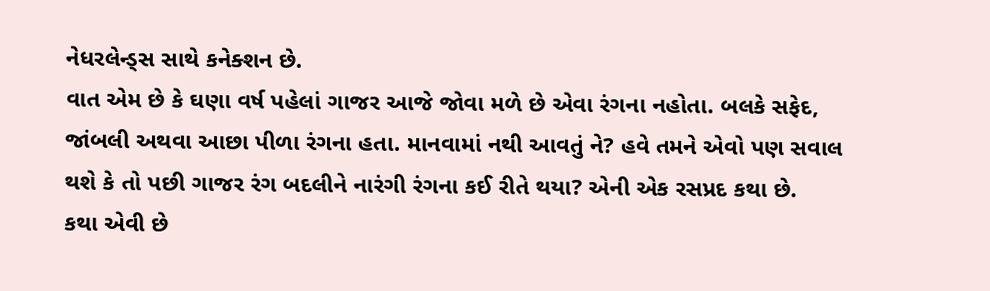નેધરલેન્ડ્સ સાથે કનેક્શન છે.
વાત એમ છે કે ઘણા વર્ષ પહેલાં ગાજર આજે જોવા મળે છે એવા રંગના નહોતા. બલકે સફેદ, જાંબલી અથવા આછા પીળા રંગના હતા. માનવામાં નથી આવતું ને? હવે તમને એવો પણ સવાલ થશે કે તો પછી ગાજર રંગ બદલીને નારંગી રંગના કઈ રીતે થયા? એની એક રસપ્રદ કથા છે.
કથા એવી છે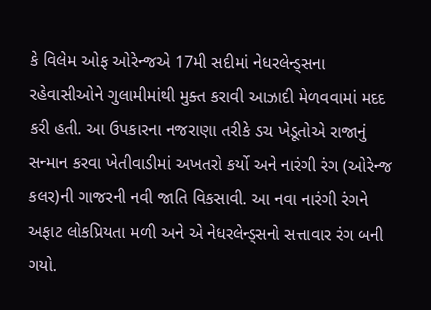કે વિલેમ ઓફ ઓરેન્જએ 17મી સદીમાં નેધરલેન્ડ્સના રહેવાસીઓને ગુલામીમાંથી મુક્ત કરાવી આઝાદી મેળવવામાં મદદ કરી હતી. આ ઉપકારના નજરાણા તરીકે ડચ ખેડૂતોએ રાજાનું સન્માન કરવા ખેતીવાડીમાં અખતરો કર્યો અને નારંગી રંગ (ઓરેન્જ કલર)ની ગાજરની નવી જાતિ વિકસાવી. આ નવા નારંગી રંગને અફાટ લોકપ્રિયતા મળી અને એ નેધરલેન્ડ્સનો સત્તાવાર રંગ બની ગયો.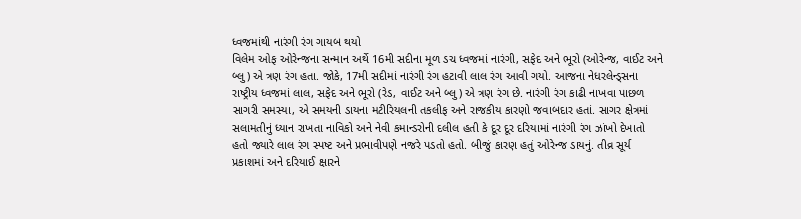ધ્વજમાંથી નારંગી રંગ ગાયબ થયો
વિલેમ ઓફ ઓરેન્જના સન્માન અર્થે 16મી સદીના મૂળ ડચ ધ્વજમાં નારંગી, સફેદ અને ભૂરો (ઓરેન્જ, વાઈટ અને બ્લુ) એ ત્રણ રંગ હતા. જોકે, 17મી સદીમાં નારંગી રંગ હટાવી લાલ રંગ આવી ગયો. આજના નેધરલેન્ડ્સના રાષ્ટ્રીય ધ્વજમાં લાલ, સફેદ અને ભૂરો (રેડ, વાઈટ અને બ્લુ) એ ત્રણ રંગ છે. નારંગી રંગ કાઢી નાખવા પાછળ સાગરી સમસ્યા, એ સમયની ડાયના મટીરિયલની તકલીફ અને રાજકીય કારણો જવાબદાર હતાં. સાગર ક્ષેત્રમાં સલામતીનું ધ્યાન રાખતા નાવિકો અને નેવી કમાન્ડરોની દલીલ હતી કે દૂર દૂર દરિયામાં નારંગી રંગ ઝાંખો દેખાતો હતો જ્યારે લાલ રંગ સ્પષ્ટ અને પ્રભાવીપણે નજરે પડતો હતો. બીજું કારણ હતું ઓરેન્જ ડાયનું. તીવ્ર સૂર્ય પ્રકાશમાં અને દરિયાઈ ક્ષારને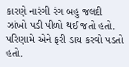કારણે નારંગી રંગ બહુ જલદી ઝાંખો પડી પીળો થઈ જતો હતો. પરિણામે એને ફરી ડાય કરવો પડતો હતો.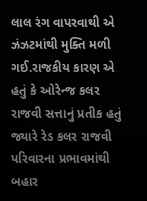લાલ રંગ વાપરવાથી એ ઝંઝટમાંથી મુક્તિ મળી ગઈ.રાજકીય કારણ એ હતું કે ઓરેન્જ કલર રાજવી સત્તાનું પ્રતીક હતું જ્યારે રેડ કલર રાજવી પરિવારના પ્રભાવમાંથી બહાર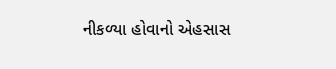નીકળ્યા હોવાનો એહસાસ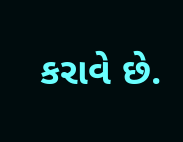કરાવે છે.